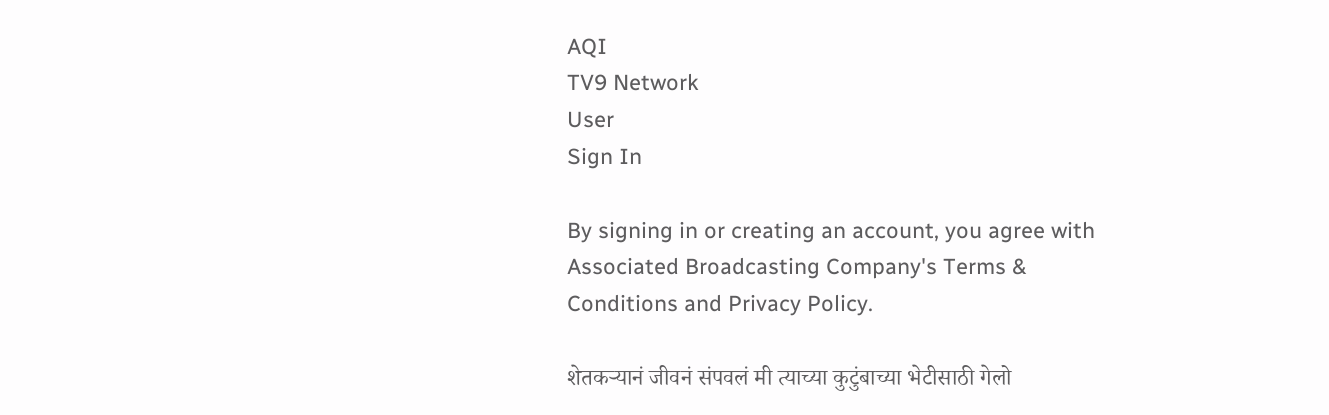AQI
TV9 Network
User
Sign In

By signing in or creating an account, you agree with Associated Broadcasting Company's Terms & Conditions and Privacy Policy.

शेतकऱ्यानं जीवनं संपवलं मी त्याच्या कुटुंबाच्या भेटीसाठी गेलो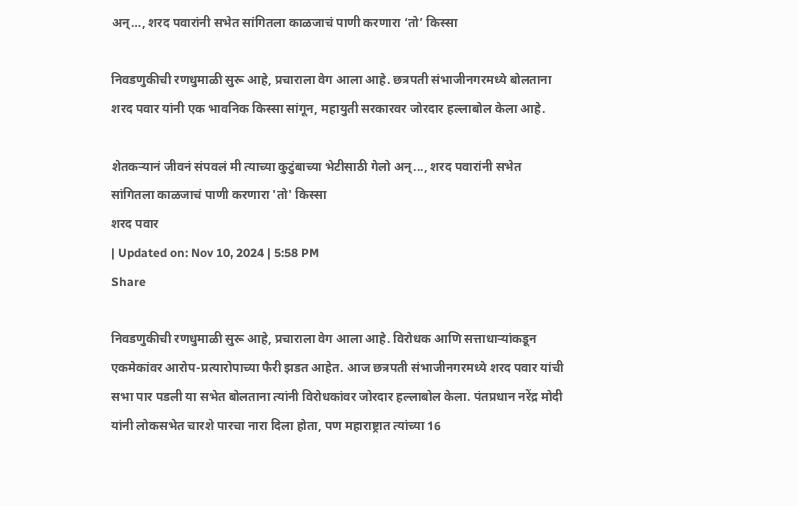अन्…, शरद पवारांनी सभेत सांगितला काळजाचं पाणी करणारा ‘तो’ किस्सा

निवडणुकीची रणधुमाळी सुरू आहे, प्रचाराला वेग आला आहे. छत्रपती संभाजीनगरमध्ये बोलताना शरद पवार यांनी एक भावनिक किस्सा सांगून, महायुती सरकारवर जोरदार हल्लाबोल केला आहे.

शेतकऱ्यानं जीवनं संपवलं मी त्याच्या कुटुंबाच्या भेटीसाठी गेलो अन्..., शरद पवारांनी सभेत सांगितला काळजाचं पाणी करणारा 'तो' किस्सा
शरद पवार
| Updated on: Nov 10, 2024 | 5:58 PM
Share

निवडणुकीची रणधुमाळी सुरू आहे, प्रचाराला वेग आला आहे. विरोधक आणि सत्ताधाऱ्यांकडून एकमेकांवर आरोप-प्रत्यारोपाच्या फैरी झडत आहेत. आज छत्रपती संभाजीनगरमध्ये शरद पवार यांची सभा पार पडली या सभेत बोलताना त्यांनी विरोधकांवर जोरदार हल्लाबोल केला. पंतप्रधान नरेंद्र मोदी यांनी लोकसभेत चारशे पारचा नारा दिला होता, पण महाराष्ट्रात त्यांच्या 16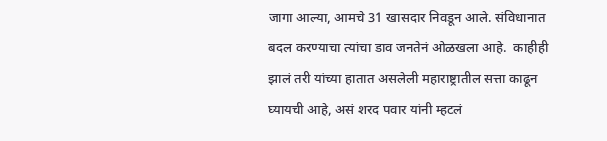जागा आल्या, आमचे 31 खासदार निवडून आले. संविधानात बदल करण्याचा त्यांचा डाव जनतेनं ओळखला आहे.  काहीही झालं तरी यांच्या हातात असलेली महाराष्ट्रातील सत्ता काढून घ्यायची आहे, असं शरद पवार यांनी म्हटलं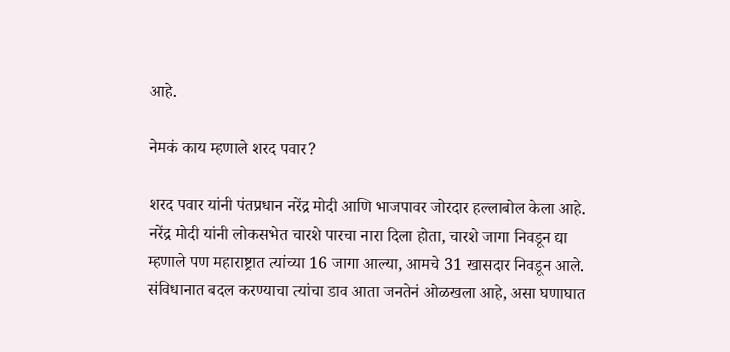आहे.

नेमकं काय म्हणाले शरद पवार?

शरद पवार यांनी पंतप्रधान नरेंद्र मोदी आणि भाजपावर जोरदार हल्लाबोल केला आहे. नरेंद्र मोदी यांनी लोकसभेत चारशे पारचा नारा दिला होता, चारशे जागा निवडून द्या म्हणाले पण महाराष्ट्रात त्यांच्या 16 जागा आल्या, आमचे 31 खासदार निवडून आले. संविधानात बदल करण्याचा त्यांचा डाव आता जनतेनं ओळखला आहे, असा घणाघात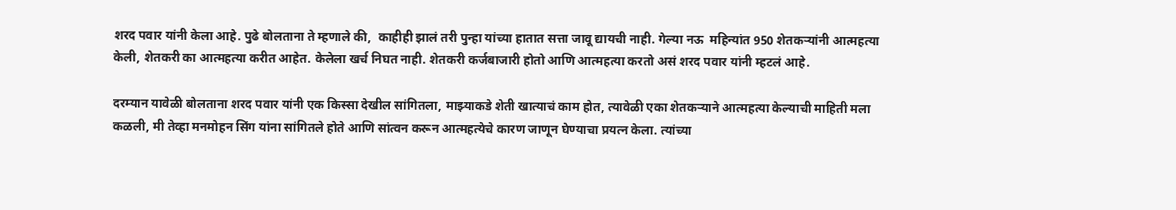शरद पवार यांनी केला आहे. पुढे बोलताना ते म्हणाले की,  काहीही झालं तरी पुन्हा यांच्या हातात सत्ता जावू द्यायची नाही. गेल्या नऊ  महिन्यांत 950 शेतकऱ्यांनी आत्महत्या केली, शेतकरी का आत्महत्या करीत आहेत. केलेला खर्च निघत नाही. शेतकरी कर्जबाजारी होतो आणि आत्महत्या करतो असं शरद पवार यांनी म्हटलं आहे.

दरम्यान यावेळी बोलताना शरद पवार यांनी एक किस्सा देखील सांगितला, माझ्याकडे शेती खात्याचं काम होत, त्यावेळी एका शेतकऱ्याने आत्महत्या केल्याची माहिती मला कळली, मी तेव्हा मनमोहन सिंग यांना सांगितले होते आणि सांत्वन करून आत्महत्येचे कारण जाणून घेण्याचा प्रयत्न केला. त्यांच्या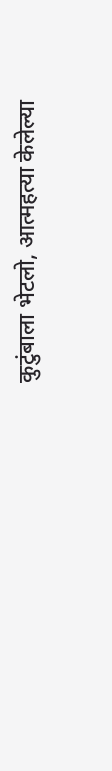कुटुंबाला भेटलो, आत्महत्या केलेल्या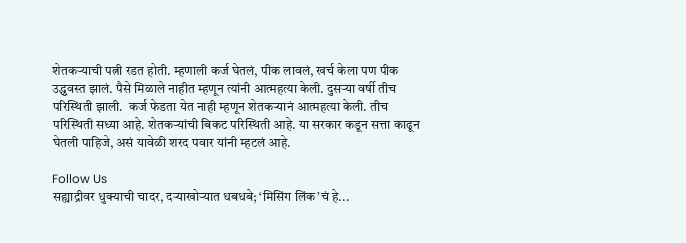शेतकऱ्याची पत्नी रडत होती. म्हणाली कर्ज घेतलं, पीक लावलं, खर्च केला पण पीक उद्ध्ववस्त झालं. पैसे मिळाले नाहीत म्हणून त्यांनी आत्महत्या केली. दुसऱ्या वर्षी तीच परिस्थिती झाली.  कर्ज फेडता येत नाही म्हणून शेतकऱ्यानं आत्महत्या केली. तीच परिस्थिती सध्या आहे. शेतकऱ्यांची बिकट परिस्थिती आहे. या सरकार कडून सत्ता काढून घेतली पाहिजे, असं यावेळी शरद पवार यांनी म्हटलं आहे.

Follow Us
सह्याद्रीवर धुक्याची चादर, दऱ्याखोऱ्यात धबधबे; ‘मिसिंग लिंक’चं हे...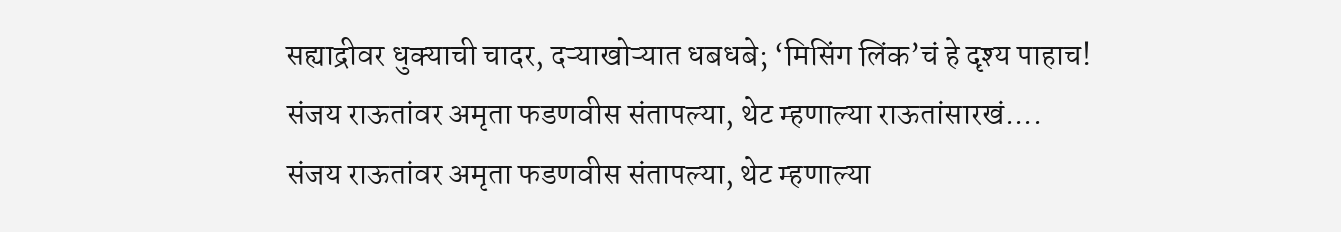सह्याद्रीवर धुक्याची चादर, दऱ्याखोऱ्यात धबधबे; ‘मिसिंग लिंक’चं हे दृश्य पाहाच!
संजय राऊतांवर अमृता फडणवीस संतापल्या, थेट म्हणाल्या राऊतांसारखं....
संजय राऊतांवर अमृता फडणवीस संतापल्या, थेट म्हणाल्या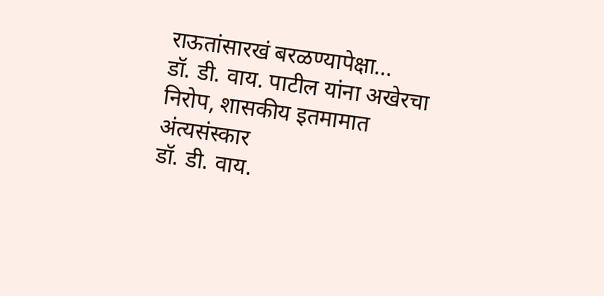राऊतांसारखं बरळण्यापेक्षा...
डॉ. डी. वाय. पाटील यांना अखेरचा निरोप, शासकीय इतमामात अंत्यसंस्कार
डॉ. डी. वाय.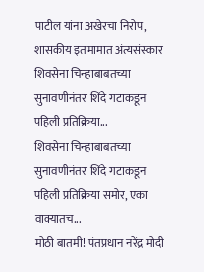पाटील यांना अखेरचा निरोप, शासकीय इतमामात अंत्यसंस्कार
शिवसेना चिन्हाबाबतच्या सुनावणीनंतर शिंदे गटाकडून पहिली प्रतिक्रिया...
शिवसेना चिन्हाबाबतच्या सुनावणीनंतर शिंदे गटाकडून पहिली प्रतिक्रिया समोर, एका वाक्यातच...
मोठी बातमी! पंतप्रधान नरेंद्र मोदी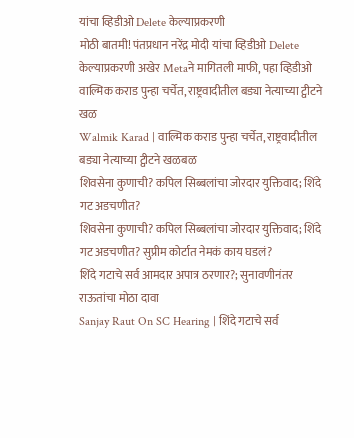यांचा व्हिडीओ Delete केल्याप्रकरणी
मोठी बातमी! पंतप्रधान नरेंद्र मोदी यांचा व्हिडीओ Delete केल्याप्रकरणी अखेर Metaने मागितली माफी, पहा व्हिडीओ
वाल्मिक कराड पुन्हा चर्चेत, राष्ट्रवादीतील बड्या नेत्याच्या ट्वीटने खळ
Walmik Karad | वाल्मिक कराड पुन्हा चर्चेत, राष्ट्रवादीतील बड्या नेत्याच्या ट्वीटने खळबळ
शिवसेना कुणाची? कपिल सिब्बलांचा जोरदार युक्तिवाद; शिंदे गट अडचणीत?
शिवसेना कुणाची? कपिल सिब्बलांचा जोरदार युक्तिवाद; शिंदे गट अडचणीत? सुप्रीम कोर्टात नेमकं काय घडलं?
शिंदे गटाचे सर्व आमदार अपात्र ठरणार?; सुनावणीनंतर राऊतांचा मोठा दावा
Sanjay Raut On SC Hearing | शिंदे गटाचे सर्व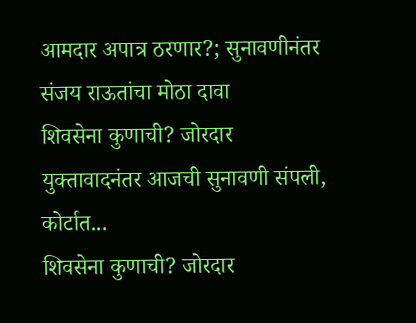आमदार अपात्र ठरणार?; सुनावणीनंतर संजय राऊतांचा मोठा दावा
शिवसेना कुणाची? जोरदार युक्तावादनंतर आजची सुनावणी संपली, कोर्टात...
शिवसेना कुणाची? जोरदार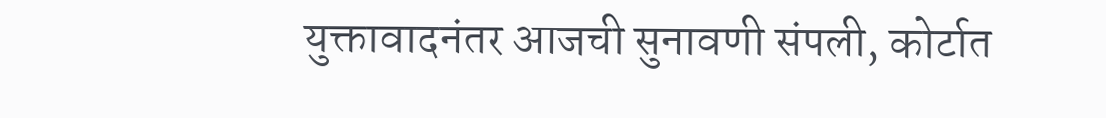युक्तावादनंतर आजची सुनावणी संपली, कोर्टात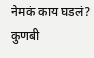नेमकं काय घडलं?
कुणबी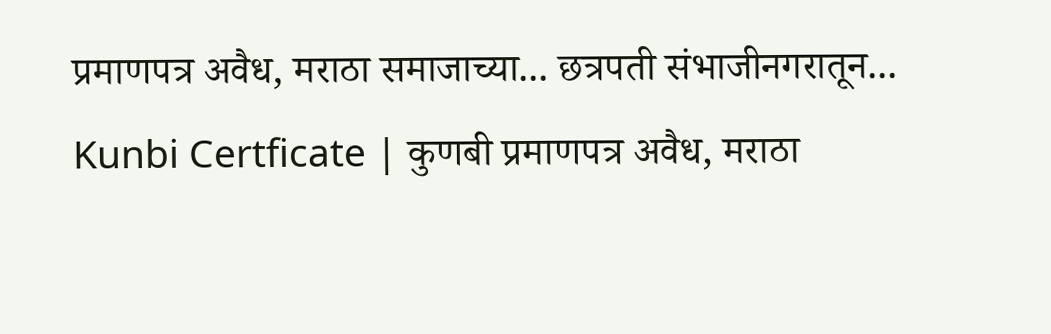प्रमाणपत्र अवैध, मराठा समाजाच्या... छत्रपती संभाजीनगरातून...
Kunbi Certficate | कुणबी प्रमाणपत्र अवैध, मराठा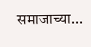समाजाच्या...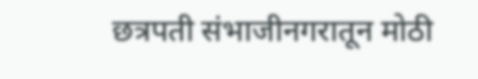छत्रपती संभाजीनगरातून मोठी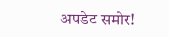अपडेट समोर!